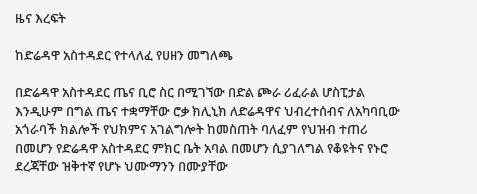ዜና እረፍት

ከድሬዳዋ አስተዳደር የተላለፈ የሀዘን መግለጫ

በድሬዳዋ አስተዳደር ጤና ቢሮ ስር በሚገኘው በድል ጮራ ሪፈራል ሆስፒታል እንዲሁም በግል ጤና ተቋማቸው ሮቃ ክሊኒክ ለድሬዳዋና ህብረተሰብና ለአካባቢው አጎራባች ክልሎች የህክምና አገልግሎት ከመስጠት ባለፈም የህዝብ ተጠሪ በመሆን የድሬዳዋ አስተዳደር ምክር ቤት አባል በመሆን ሲያገለግል የቆዩትና የኑሮ ደረጃቸው ዝቅተኛ የሆኑ ህሙማንን በሙያቸው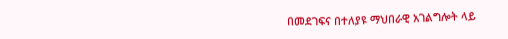በመደገፍና በተለያዩ ማህበራዊ አገልግሎት ላይ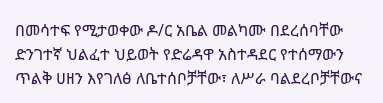በመሳተፍ የሚታወቀው ዶ/ር አቤል መልካሙ በደረሰባቸው ድንገተኛ ህልፈተ ህይወት የድሬዳዋ አስተዳደር የተሰማውን ጥልቅ ሀዘን እየገለፅ ለቤተሰቦቻቸው፣ ለሥራ ባልደረቦቻቸውና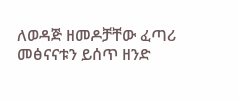ለወዳጅ ዘመዶቻቸው ፈጣሪ መፅናናቱን ይሰጥ ዘንድ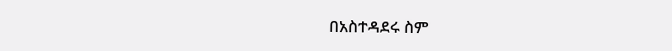በአስተዳደሩ ስም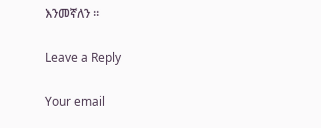እንመኛለን ።

Leave a Reply

Your email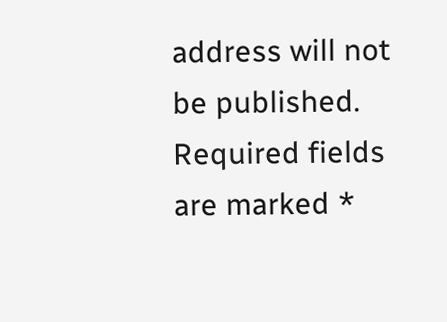address will not be published. Required fields are marked *